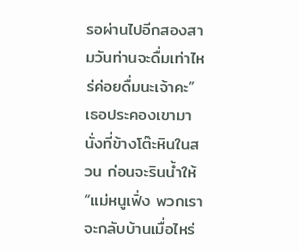รอผ่านไปอีกสองสามวันท่านจะดื่มเท่าไหร่ค่อยดื่มนะเจ้าคะ” เธอประคองเขามานั่งที่ข้างโต๊ะหินในสวน ก่อนจะรินน้ำให้
“แม่หนูเฟิ่ง พวกเราจะกลับบ้านเมื่อไหร่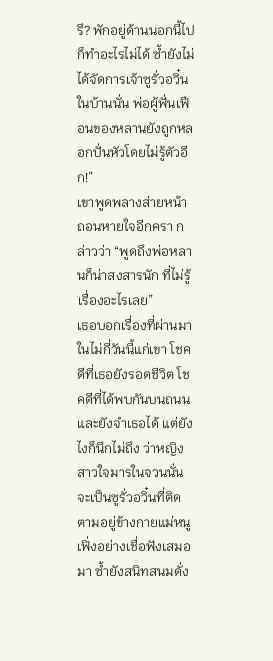รึ? พักอยู่ด้านนอกนี้ไปก็ทำอะไรไม่ได้ ซ้ำยังไม่ได้จัดการเจ้าซูรั่วอวิ๋นในบ้านนั่น พ่อผู้ฟั่นเฟือนของหลานยังถูกหลอกปั่นหัวโดยไม่รู้ตัวอีก!”
เขาพูดพลางส่ายหน้า ถอนหายใจอีกครา กล่าวว่า “พูดถึงพ่อหลานก็น่าสงสารนัก ที่ไม่รู้เรื่องอะไรเลย”
เธอบอกเรื่องที่ผ่านมาในไม่กี่วันนี้แก่เขา โชคดีที่เธอยังรอดชีวิต โชคดีที่ได้พบกันบนถนน และยังจำเธอได้ แต่ยังไงก็นึกไม่ถึง ว่าหญิงสาวใจมารในจวนนั่นจะเป็นซูรั่วอวิ๋นที่ติดตามอยู่ข้างกายแม่หนูเฟิ่งอย่างเชื่อฟังเสมอมา ซ้ำยังสนิทสนมดั่ง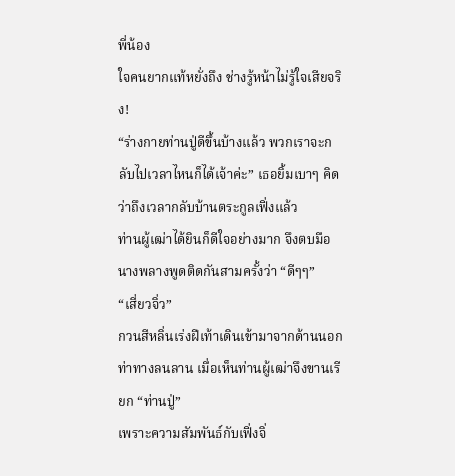พี่น้อง
ใจคนยากแท้หยั่งถึง ช่างรู้หน้าไม่รู้ใจเสียจริง!
“ร่างกายท่านปู่ดีขึ้นบ้างแล้ว พวกเราจะกลับไปเวลาไหนก็ได้เจ้าค่ะ” เธอยิ้มเบาๆ คิดว่าถึงเวลากลับบ้านตระกูลเฟิ่งแล้ว
ท่านผู้เฒ่าได้ยินก็ดีใจอย่างมาก จึงตบมือนางพลางพูดติดกันสามครั้งว่า “ดีๆๆ”
“เสี่ยวจิ่ว”
กวนสีหลิ่นเร่งฝีเท้าเดินเข้ามาจากด้านนอก ท่าทางลนลาน เมื่อเห็นท่านผู้เฒ่าจึงขานเรียก “ท่านปู่”
เพราะความสัมพันธ์กับเฟิ่งจิ่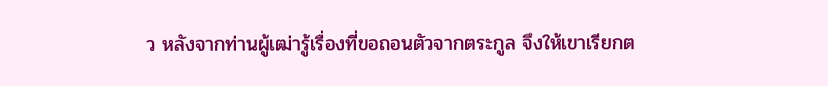ว หลังจากท่านผู้เฒ่ารู้เรื่องที่ขอถอนตัวจากตระกูล จึงให้เขาเรียกต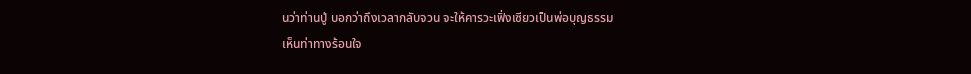นว่าท่านปู่ บอกว่าถึงเวลากลับจวน จะให้คารวะเฟิ่งเซียวเป็นพ่อบุญธรรม
เห็นท่าทางร้อนใจ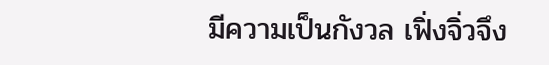มีความเป็นกังวล เฟิ่งจิ่วจึง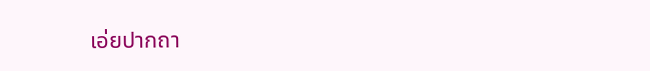เอ่ยปากถา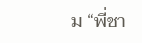ม “พี่ชา